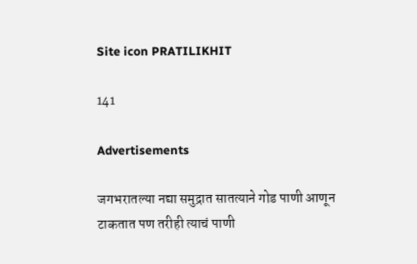Site icon PRATILIKHIT

141

Advertisements

जगभरातल्या नद्या समुद्रात सातत्याने गोड पाणी आणून टाकतात पण तरीही त्याचं पाणी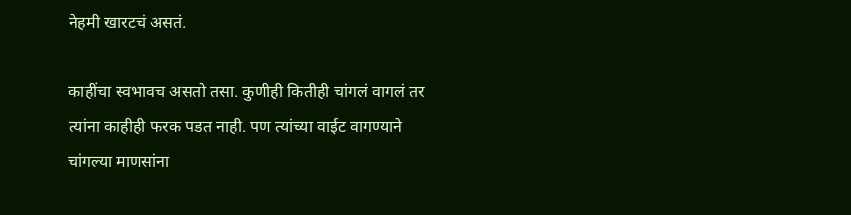नेहमी खारटचं असतं.

काहींचा स्वभावच असतो तसा. कुणीही कितीही चांगलं वागलं तर त्यांना काहीही फरक पडत नाही. पण त्यांच्या वाईट वागण्याने चांगल्या माणसांना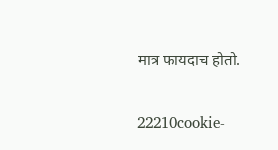मात्र फायदाच होतो.

22210cookie-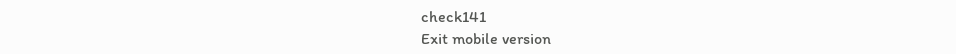check141
Exit mobile version